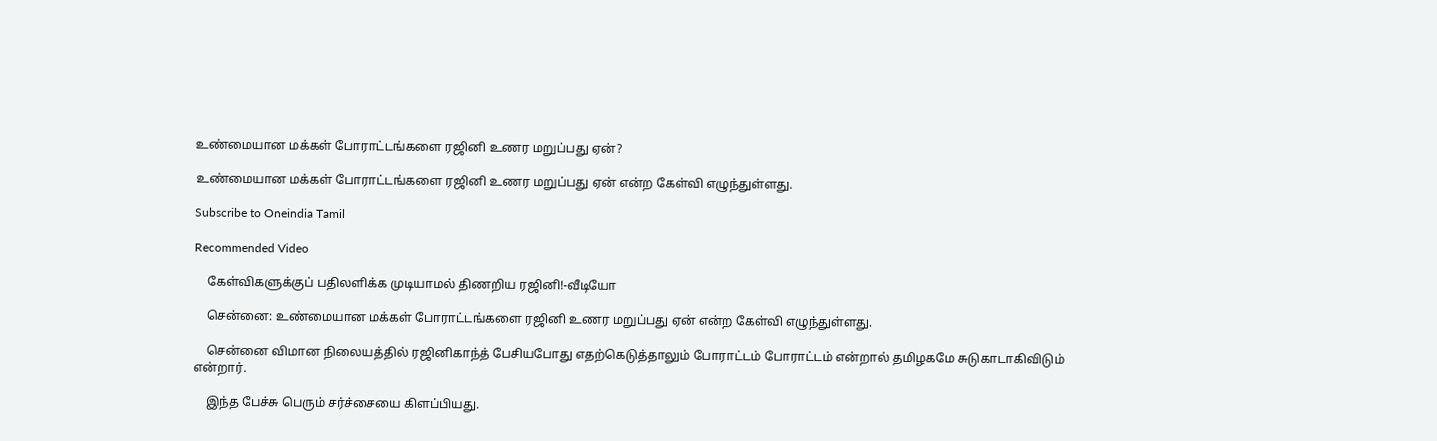உண்மையான மக்கள் போராட்டங்களை ரஜினி உணர மறுப்பது ஏன்?

உண்மையான மக்கள் போராட்டங்களை ரஜினி உணர மறுப்பது ஏன் என்ற கேள்வி எழுந்துள்ளது.

Subscribe to Oneindia Tamil

Recommended Video

    கேள்விகளுக்குப் பதிலளிக்க முடியாமல் திணறிய ரஜினி!-வீடியோ

    சென்னை: உண்மையான மக்கள் போராட்டங்களை ரஜினி உணர மறுப்பது ஏன் என்ற கேள்வி எழுந்துள்ளது.

    சென்னை விமான நிலையத்தில் ரஜினிகாந்த் பேசியபோது எதற்கெடுத்தாலும் போராட்டம் போராட்டம் என்றால் தமிழகமே சுடுகாடாகிவிடும் என்றார்.

    இந்த பேச்சு பெரும் சர்ச்சையை கிளப்பியது.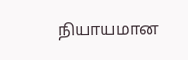நியாயமான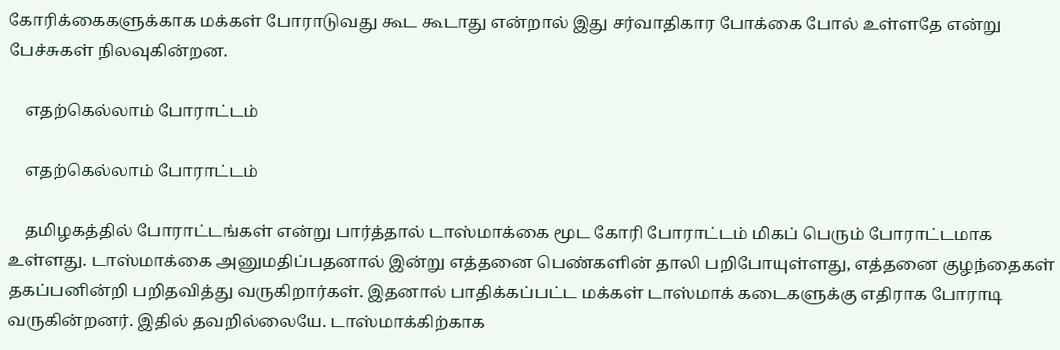கோரிக்கைகளுக்காக மக்கள் போராடுவது கூட கூடாது என்றால் இது சர்வாதிகார போக்கை போல் உள்ளதே என்று பேச்சுகள் நிலவுகின்றன.

    எதற்கெல்லாம் போராட்டம்

    எதற்கெல்லாம் போராட்டம்

    தமிழகத்தில் போராட்டங்கள் என்று பார்த்தால் டாஸ்மாக்கை மூட கோரி போராட்டம் மிகப் பெரும் போராட்டமாக உள்ளது. டாஸ்மாக்கை அனுமதிப்பதனால் இன்று எத்தனை பெண்களின் தாலி பறிபோயுள்ளது, எத்தனை குழந்தைகள் தகப்பனின்றி பறிதவித்து வருகிறார்கள். இதனால் பாதிக்கப்பட்ட மக்கள் டாஸ்மாக் கடைகளுக்கு எதிராக போராடி வருகின்றனர். இதில் தவறில்லையே. டாஸ்மாக்கிற்காக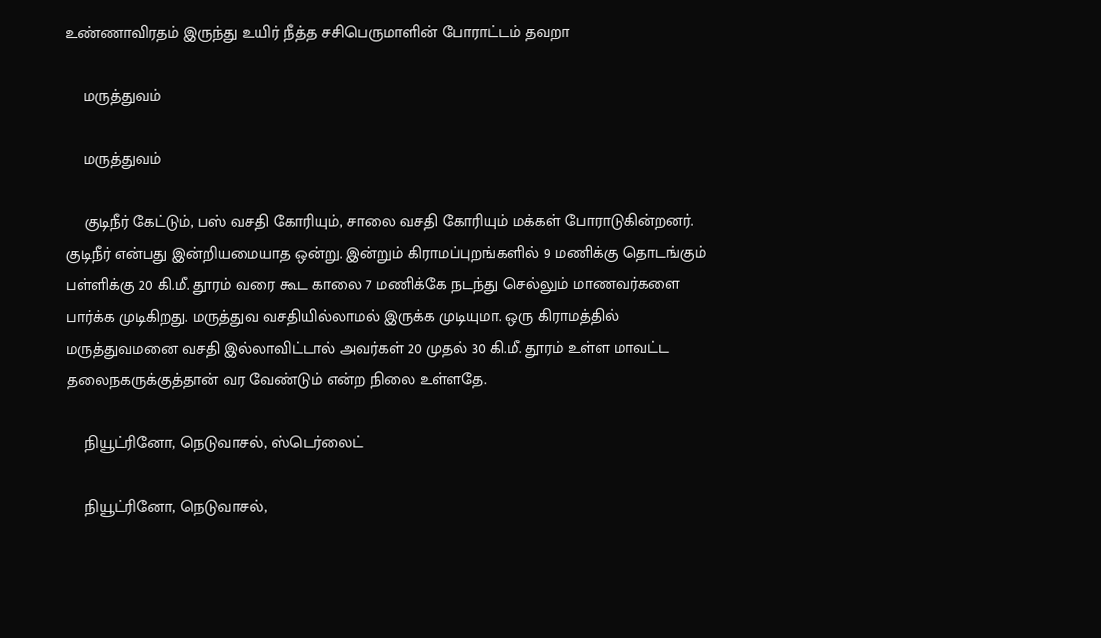உண்ணாவிரதம் இருந்து உயிர் நீத்த சசிபெருமாளின் போராட்டம் தவறா

    மருத்துவம்

    மருத்துவம்

    குடிநீர் கேட்டும், பஸ் வசதி கோரியும், சாலை வசதி கோரியும் மக்கள் போராடுகின்றனர். குடிநீர் என்பது இன்றியமையாத ஒன்று. இன்றும் கிராமப்புறங்களில் 9 மணிக்கு தொடங்கும் பள்ளிக்கு 20 கி.மீ. தூரம் வரை கூட காலை 7 மணிக்கே நடந்து செல்லும் மாணவர்களை பார்க்க முடிகிறது. மருத்துவ வசதியில்லாமல் இருக்க முடியுமா. ஒரு கிராமத்தில் மருத்துவமனை வசதி இல்லாவிட்டால் அவர்கள் 20 முதல் 30 கி.மீ. தூரம் உள்ள மாவட்ட தலைநகருக்குத்தான் வர வேண்டும் என்ற நிலை உள்ளதே.

    நியூட்ரினோ, நெடுவாசல், ஸ்டெர்லைட்

    நியூட்ரினோ, நெடுவாசல்,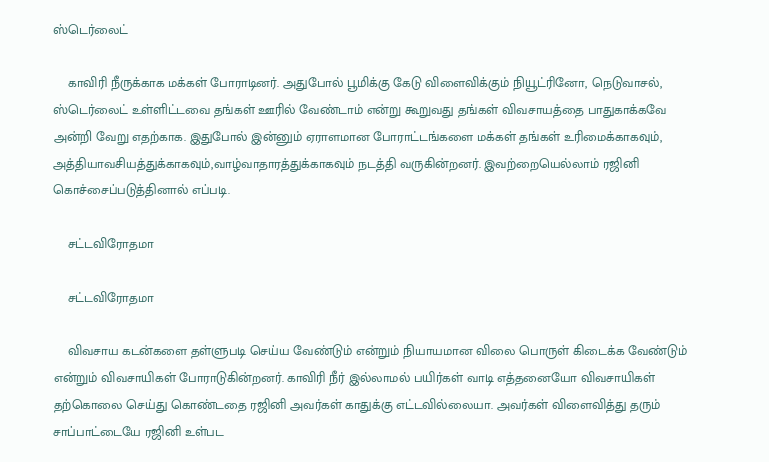ஸ்டெர்லைட்

    காவிரி நீருக்காக மக்கள் போராடினர். அதுபோல் பூமிக்கு கேடு விளைவிக்கும் நியூட்ரினோ, நெடுவாசல், ஸ்டெர்லைட் உள்ளிட்டவை தங்கள் ஊரில் வேண்டாம் என்று கூறுவது தங்கள் விவசாயத்தை பாதுகாக்கவே அன்றி வேறு எதற்காக. இதுபோல் இன்னும் ஏராளமான போராட்டங்களை மக்கள் தங்கள் உரிமைக்காகவும், அத்தியாவசியத்துக்காகவும்,வாழ்வாதாரத்துக்காகவும் நடத்தி வருகின்றனர். இவற்றையெல்லாம் ரஜினி கொச்சைப்படுத்தினால் எப்படி.

    சட்டவிரோதமா

    சட்டவிரோதமா

    விவசாய கடன்களை தள்ளுபடி செய்ய வேண்டும் என்றும் நியாயமான விலை பொருள் கிடைக்க வேண்டும் என்றும் விவசாயிகள் போராடுகின்றனர். காவிரி நீர் இல்லாமல் பயிர்கள் வாடி எத்தனையோ விவசாயிகள் தற்கொலை செய்து கொண்டதை ரஜினி அவர்கள் காதுக்கு எட்டவில்லையா. அவர்கள் விளைவித்து தரும் சாப்பாட்டையே ரஜினி உள்பட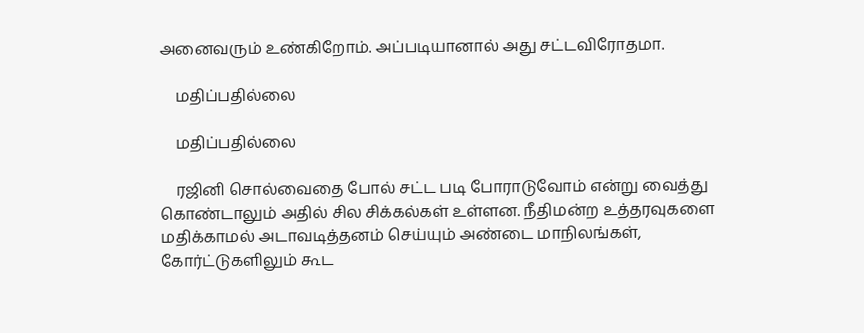அனைவரும் உண்கிறோம். அப்படியானால் அது சட்டவிரோதமா.

    மதிப்பதில்லை

    மதிப்பதில்லை

    ரஜினி சொல்வைதை போல் சட்ட படி போராடுவோம் என்று வைத்து கொண்டாலும் அதில் சில சிக்கல்கள் உள்ளன. நீதிமன்ற உத்தரவுகளை மதிக்காமல் அடாவடித்தனம் செய்யும் அண்டை மாநிலங்கள், கோர்ட்டுகளிலும் கூட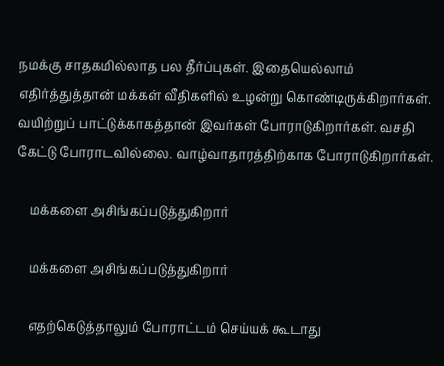நமக்கு சாதகமில்லாத பல தீர்ப்புகள். இதையெல்லாம் எதிர்த்துத்தான் மக்கள் வீதிகளில் உழன்று கொண்டிருக்கிறார்கள். வயிற்றுப் பாட்டுக்காகத்தான் இவர்கள் போராடுகிறார்கள். வசதி கேட்டு போராடவில்லை. வாழ்வாதாரத்திற்காக போராடுகிறார்கள்.

    மக்களை அசிங்கப்படுத்துகிறார்

    மக்களை அசிங்கப்படுத்துகிறார்

    எதற்கெடுத்தாலும் போராட்டம் செய்யக் கூடாது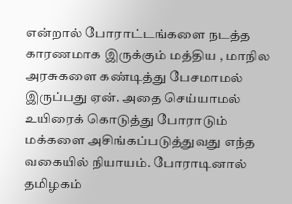என்றால் போராட்டங்களை நடத்த காரணமாக இருக்கும் மத்திய , மாநில அரசுகளை கண்டித்து பேசமாமல் இருப்பது ஏன். அதை செய்யாமல் உயிரைக் கொடுத்து போராடும் மக்களை அசிங்கப்படுத்துவது எந்த வகையில் நியாயம். போராடினால் தமிழகம்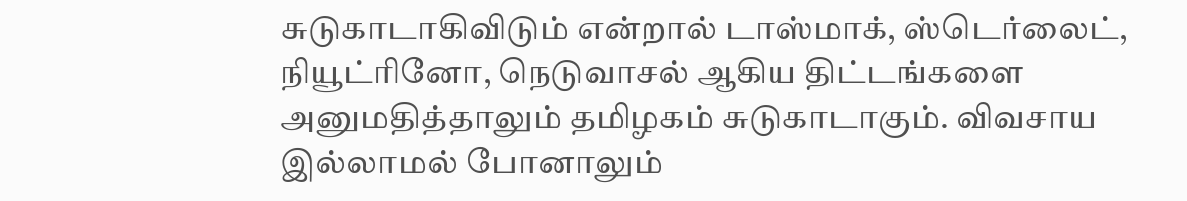சுடுகாடாகிவிடும் என்றால் டாஸ்மாக், ஸ்டெர்லைட், நியூட்ரினோ, நெடுவாசல் ஆகிய திட்டங்களை அனுமதித்தாலும் தமிழகம் சுடுகாடாகும். விவசாய இல்லாமல் போனாலும்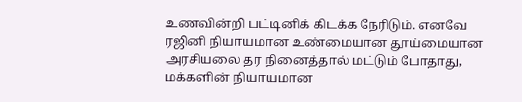உணவின்றி பட்டினிக் கிடக்க நேரிடும். எனவே ரஜினி நியாயமான உண்மையான தூய்மையான அரசியலை தர நினைத்தால் மட்டும் போதாது, மக்களின் நியாயமான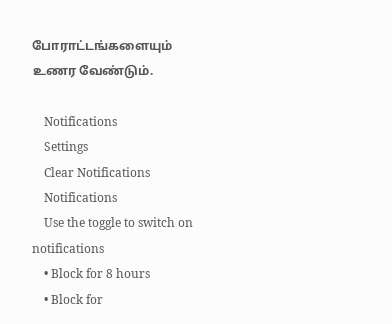போராட்டங்களையும் உணர வேண்டும்.

    Notifications
    Settings
    Clear Notifications
    Notifications
    Use the toggle to switch on notifications
    • Block for 8 hours
    • Block for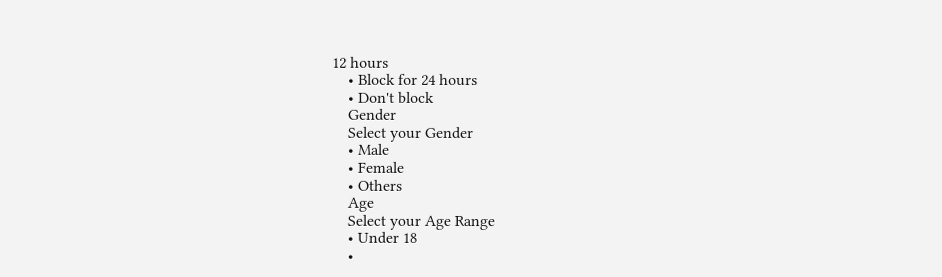12 hours
    • Block for 24 hours
    • Don't block
    Gender
    Select your Gender
    • Male
    • Female
    • Others
    Age
    Select your Age Range
    • Under 18
    •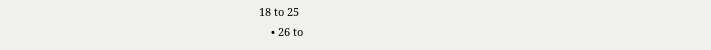18 to 25
    • 26 to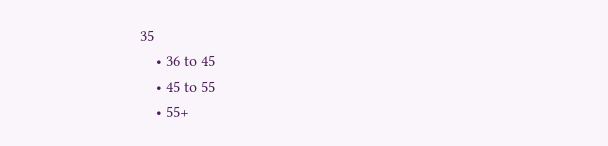35
    • 36 to 45
    • 45 to 55
    • 55+